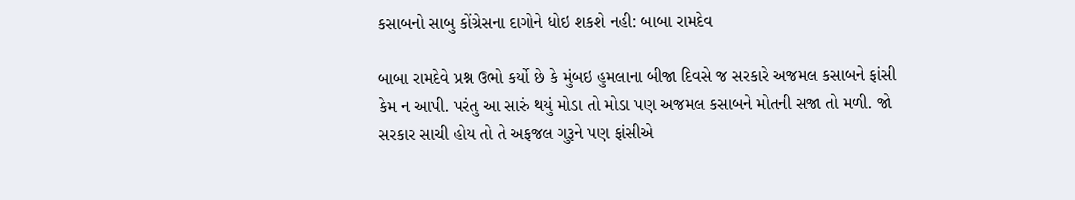કસાબનો સાબુ કોંગ્રેસના દાગોને ધોઇ શકશે નહી: બાબા રામદેવ

બાબા રામદેવે પ્રશ્ન ઉભો કર્યો છે કે મુંબઇ હુમલાના બીજા દિવસે જ સરકારે અજમલ કસાબને ફાંસી કેમ ન આપી. પરંતુ આ સારું થયું મોડા તો મોડા પણ અજમલ કસાબને મોતની સજા તો મળી. જો સરકાર સાચી હોય તો તે અફજલ ગુરૂને પણ ફાંસીએ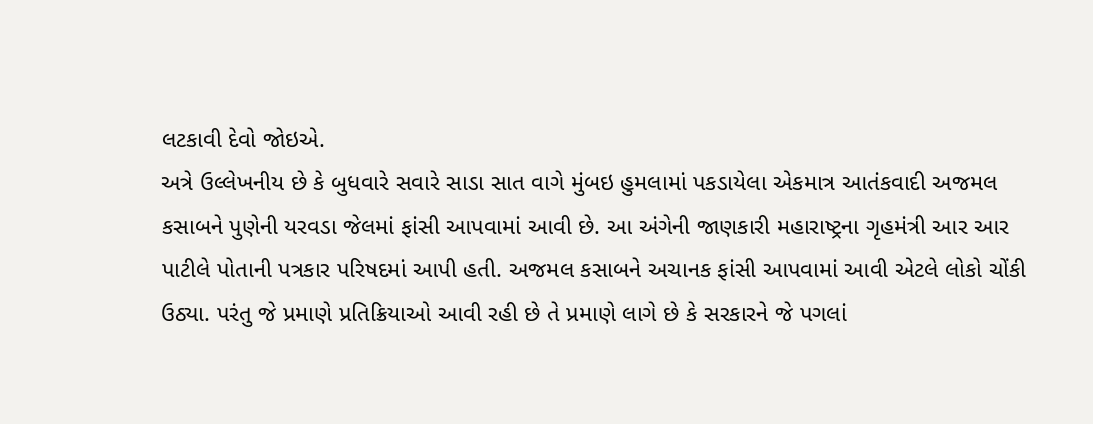લટકાવી દેવો જોઇએ.
અત્રે ઉલ્લેખનીય છે કે બુધવારે સવારે સાડા સાત વાગે મુંબઇ હુમલામાં પકડાયેલા એકમાત્ર આતંકવાદી અજમલ કસાબને પુણેની યરવડા જેલમાં ફાંસી આપવામાં આવી છે. આ અંગેની જાણકારી મહારાષ્ટ્રના ગૃહમંત્રી આર આર પાટીલે પોતાની પત્રકાર પરિષદમાં આપી હતી. અજમલ કસાબને અચાનક ફાંસી આપવામાં આવી એટલે લોકો ચોંકી ઉઠ્યા. પરંતુ જે પ્રમાણે પ્રતિક્રિયાઓ આવી રહી છે તે પ્રમાણે લાગે છે કે સરકારને જે પગલાં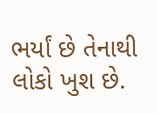ભર્યાં છે તેનાથી લોકો ખુશ છે.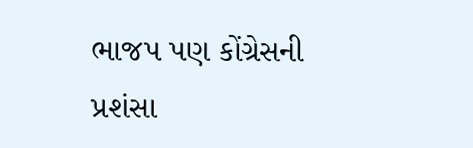ભાજપ પણ કોંગ્રેસની પ્રશંસા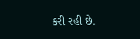કરી રહી છે.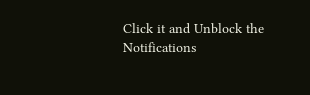Click it and Unblock the Notifications